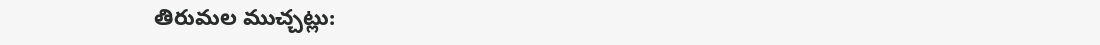తిరుమల ముచ్చట్లు: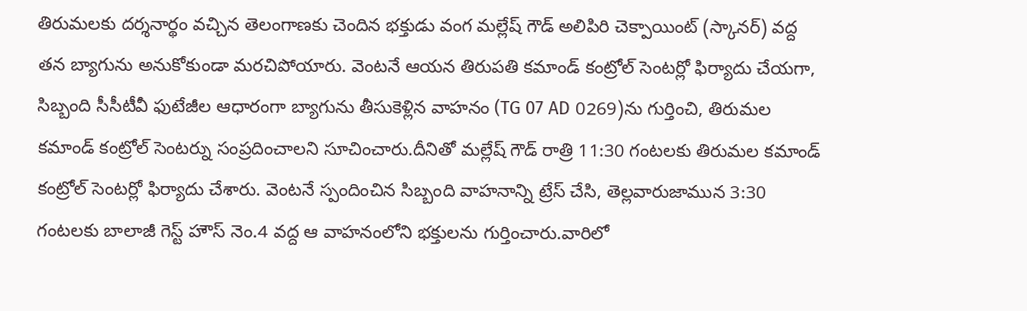తిరుమలకు దర్శనార్థం వచ్చిన తెలంగాణకు చెందిన భక్తుడు వంగ మల్లేష్ గౌడ్ అలిపిరి చెక్పాయింట్ (స్కానర్) వద్ద తన బ్యాగును అనుకోకుండా మరచిపోయారు. వెంటనే ఆయన తిరుపతి కమాండ్ కంట్రోల్ సెంటర్లో ఫిర్యాదు చేయగా, సిబ్బంది సీసీటీవీ ఫుటేజీల ఆధారంగా బ్యాగును తీసుకెళ్లిన వాహనం (TG 07 AD 0269)ను గుర్తించి, తిరుమల కమాండ్ కంట్రోల్ సెంటర్ను సంప్రదించాలని సూచించారు.దీనితో మల్లేష్ గౌడ్ రాత్రి 11:30 గంటలకు తిరుమల కమాండ్ కంట్రోల్ సెంటర్లో ఫిర్యాదు చేశారు. వెంటనే స్పందించిన సిబ్బంది వాహనాన్ని ట్రేస్ చేసి, తెల్లవారుజామున 3:30 గంటలకు బాలాజీ గెస్ట్ హౌస్ నెం.4 వద్ద ఆ వాహనంలోని భక్తులను గుర్తించారు.వారిలో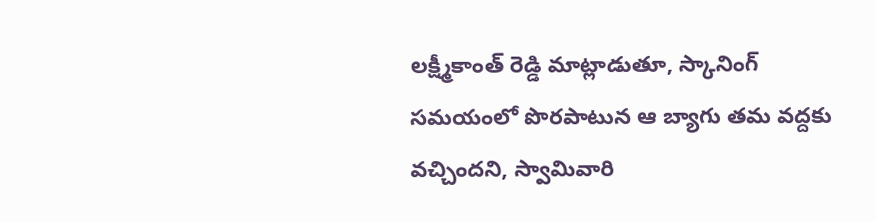లక్ష్మీకాంత్ రెడ్డి మాట్లాడుతూ, స్కానింగ్ సమయంలో పొరపాటున ఆ బ్యాగు తమ వద్దకు వచ్చిందని, స్వామివారి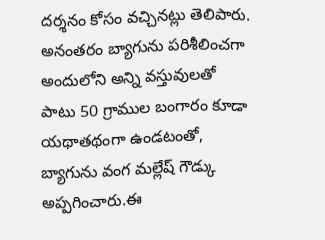దర్శనం కోసం వచ్చినట్లు తెలిపారు.
అనంతరం బ్యాగును పరిశీలించగా అందులోని అన్ని వస్తువులతో పాటు 50 గ్రాముల బంగారం కూడా యథాతథంగా ఉండటంతో, బ్యాగును వంగ మల్లేష్ గౌడ్కు అప్పగించారు.ఈ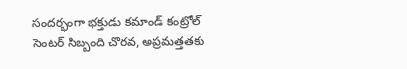సందర్భంగా భక్తుడు కమాండ్ కంట్రోల్ సెంటర్ సిబ్బంది చొరవ, అప్రమత్తతకు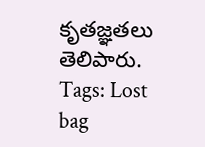కృతజ్ఞతలు తెలిపారు.
Tags: Lost bag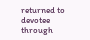returned to devotee through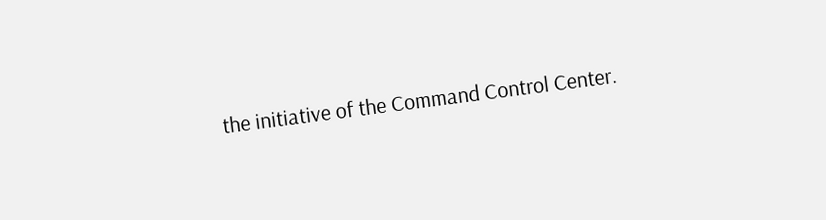the initiative of the Command Control Center.